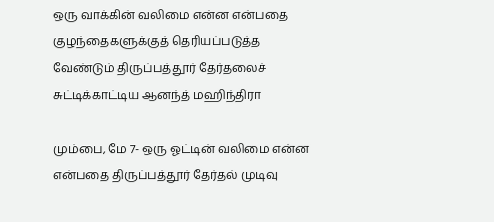ஒரு வாக்கின் வலிமை என்ன என்பதை குழந்தைகளுக்குத் தெரியப்படுத்த வேண்டும் திருப்பத்தூர் தேர்தலைச் சுட்டிக்காட்டிய ஆனந்த் மஹிந்திரா

மும்பை, மே 7- ஒரு ஓட்டின் வலிமை என்ன என்பதை திருப்பத்தூர் தேர்தல் முடிவு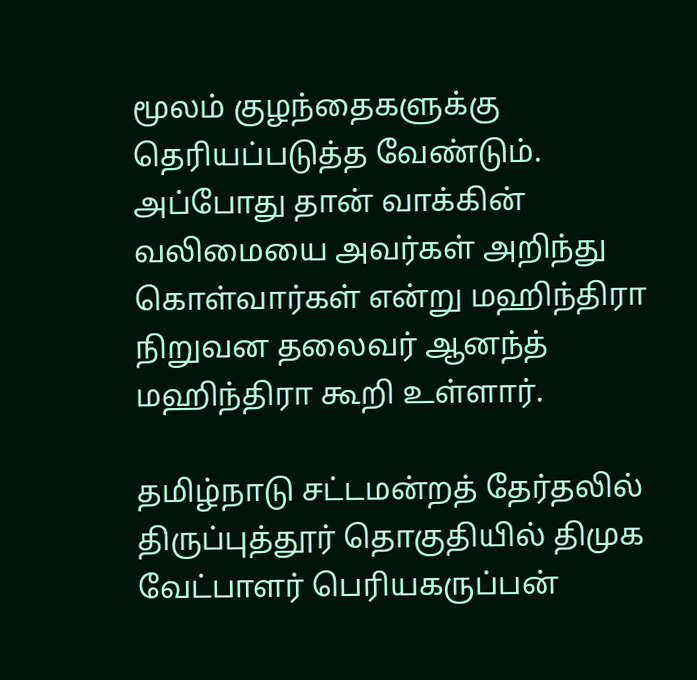மூலம் குழந்தைகளுக்கு தெரியப்படுத்த வேண்டும். அப்போது தான் வாக்கின் வலிமையை அவர்கள் அறிந்து கொள்வார்கள் என்று மஹிந்திரா நிறுவன தலைவர் ஆனந்த் மஹிந்திரா கூறி உள்ளார்.

தமிழ்நாடு சட்டமன்றத் தேர்தலில் திருப்புத்தூர் தொகுதியில் திமுக வேட்பாளர் பெரியகருப்பன்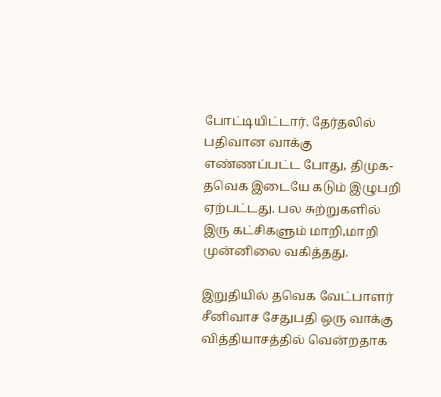போட்டியிட்டார். தேர்தலில் பதிவான வாக்கு எண்ணப்பட்ட போது, திமுக-தவெக இடையே கடும் இழுபறி ஏற்பட்டது. பல சுற்றுகளில் இரு கட்சிகளும் மாறி,மாறி முன்னிலை வகித்தது.

இறுதியில் தவெக வேட்பாளர் சீனிவாச சேதுபதி ஒரு வாக்கு வித்தியாசத்தில் வென்றதாக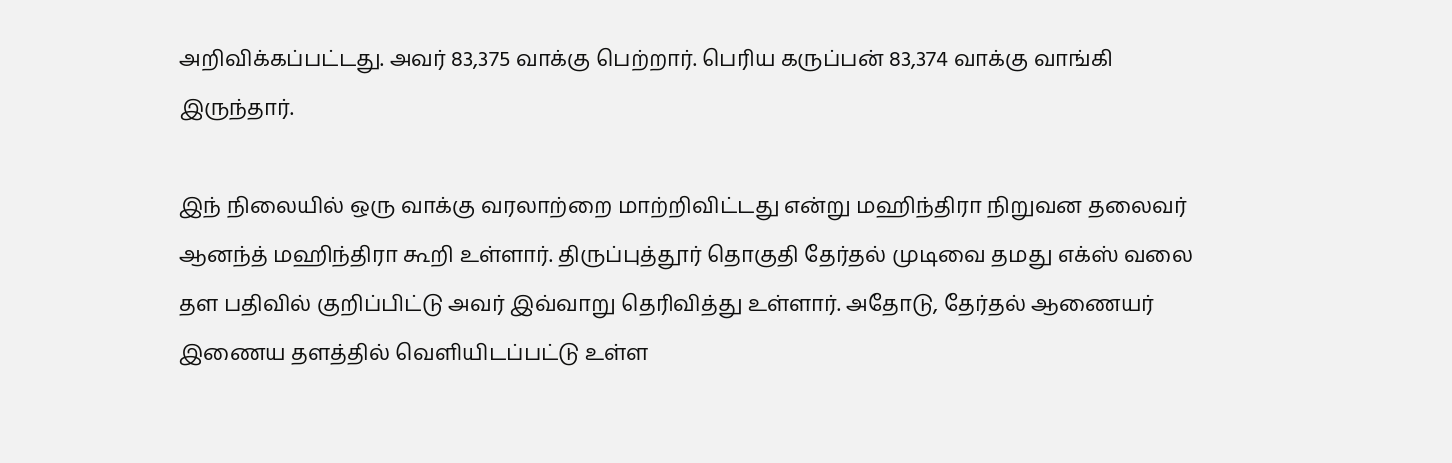அறிவிக்கப்பட்டது. அவர் 83,375 வாக்கு பெற்றார். பெரிய கருப்பன் 83,374 வாக்கு வாங்கி இருந்தார்.

இந் நிலையில் ஒரு வாக்கு வரலாற்றை மாற்றிவிட்டது என்று மஹிந்திரா நிறுவன தலைவர் ஆனந்த் மஹிந்திரா கூறி உள்ளார். திருப்புத்தூர் தொகுதி தேர்தல் முடிவை தமது எக்ஸ் வலை தள பதிவில் குறிப்பிட்டு அவர் இவ்வாறு தெரிவித்து உள்ளார். அதோடு, தேர்தல் ஆணையர் இணைய தளத்தில் வெளியிடப்பட்டு உள்ள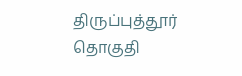திருப்புத்தூர் தொகுதி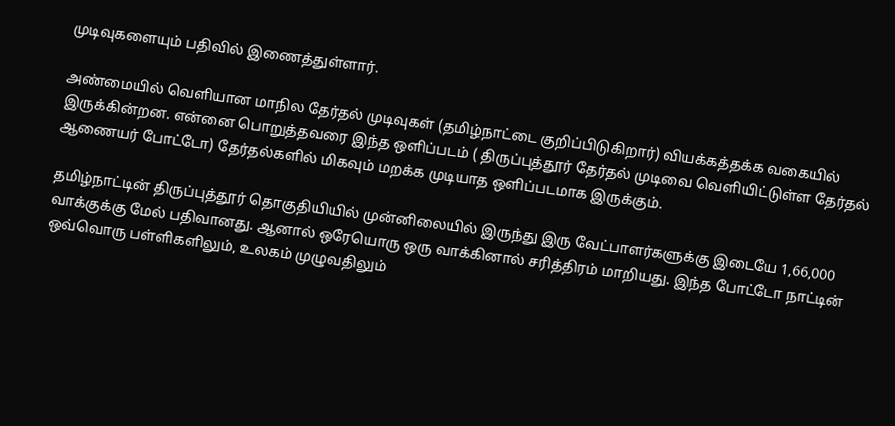முடிவுகளையும் பதிவில் இணைத்துள்ளார்.

அண்மையில் வெளியான மாநில தேர்தல் முடிவுகள் (தமிழ்நாட்டை குறிப்பிடுகிறார்) வியக்கத்தக்க வகையில் இருக்கின்றன. என்னை பொறுத்தவரை இந்த ஒளிப்படம் ( திருப்புத்தூர் தேர்தல் முடிவை வெளியிட்டுள்ள தேர்தல் ஆணையர் போட்டோ) தேர்தல்களில் மிகவும் மறக்க முடியாத ஒளிப்படமாக இருக்கும்.

தமிழ்நாட்டின் திருப்புத்தூர் தொகுதியியில் முன்னிலையில் இருந்து இரு வேட்பாளர்களுக்கு இடையே 1,66,000 வாக்குக்கு மேல் பதிவானது. ஆனால் ஒரேயொரு ஒரு வாக்கினால் சரித்திரம் மாறியது. இந்த போட்டோ நாட்டின் ஒவ்வொரு பள்ளிகளிலும், உலகம் முழுவதிலும்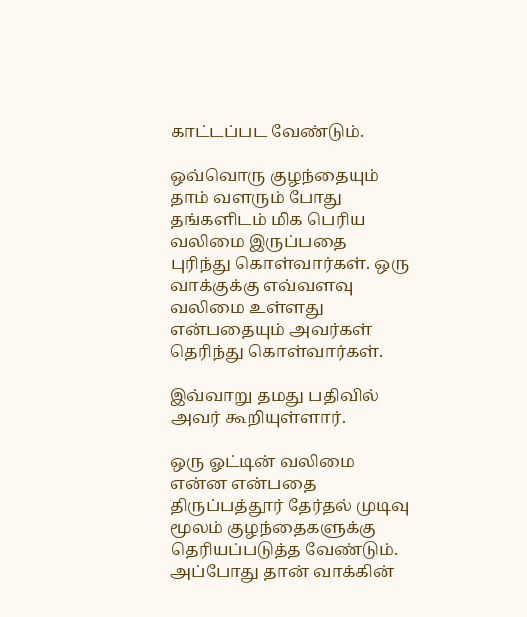காட்டப்பட வேண்டும்.

ஒவ்வொரு குழந்தையும் தாம் வளரும் போது தங்களிடம் மிக பெரிய வலிமை இருப்பதை புரிந்து கொள்வார்கள். ஒரு வாக்குக்கு எவ்வளவு வலிமை உள்ளது என்பதையும் அவர்கள் தெரிந்து கொள்வார்கள்.

இவ்வாறு தமது பதிவில் அவர் கூறியுள்ளார்.

ஒரு ஓட்டின் வலிமை என்ன என்பதை திருப்பத்தூர் தேர்தல் முடிவு மூலம் குழந்தைகளுக்கு தெரியப்படுத்த வேண்டும். அப்போது தான் வாக்கின்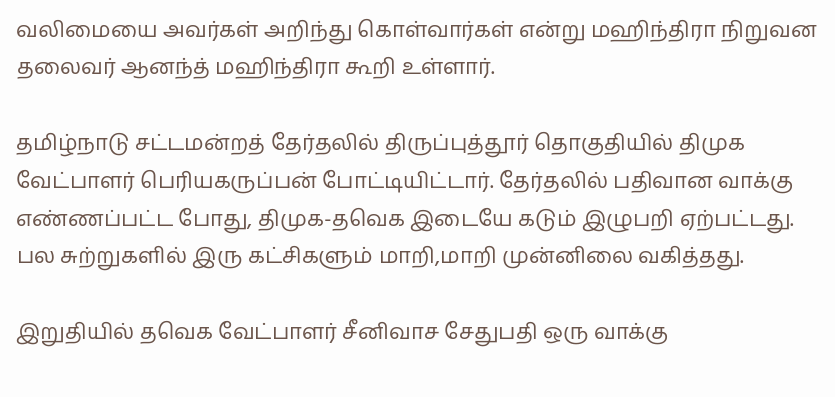வலிமையை அவர்கள் அறிந்து கொள்வார்கள் என்று மஹிந்திரா நிறுவன தலைவர் ஆனந்த் மஹிந்திரா கூறி உள்ளார்.

தமிழ்நாடு சட்டமன்றத் தேர்தலில் திருப்புத்தூர் தொகுதியில் திமுக வேட்பாளர் பெரியகருப்பன் போட்டியிட்டார். தேர்தலில் பதிவான வாக்கு எண்ணப்பட்ட போது, திமுக-தவெக இடையே கடும் இழுபறி ஏற்பட்டது. பல சுற்றுகளில் இரு கட்சிகளும் மாறி,மாறி முன்னிலை வகித்தது.

இறுதியில் தவெக வேட்பாளர் சீனிவாச சேதுபதி ஒரு வாக்கு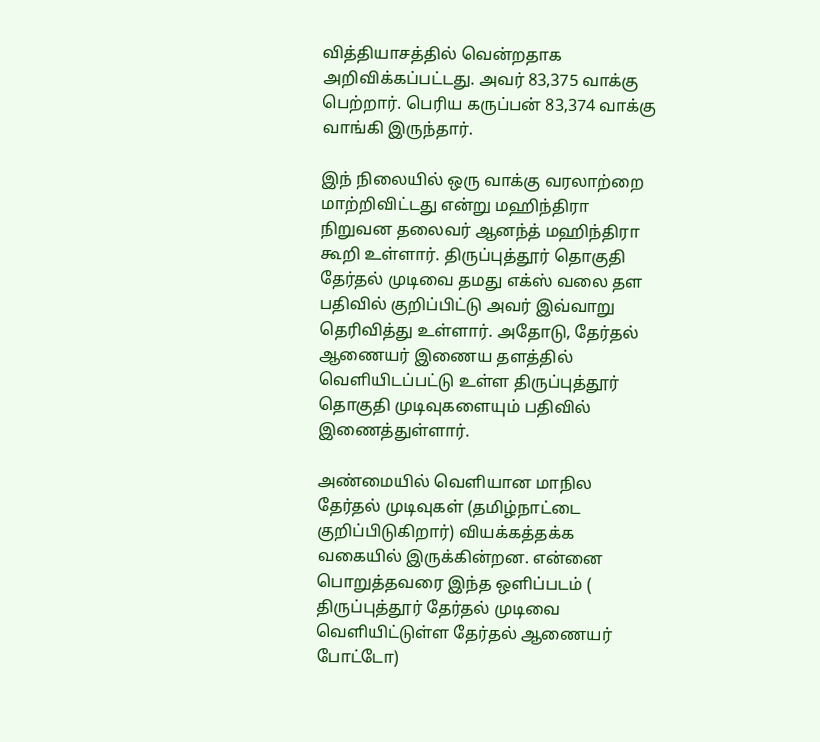வித்தியாசத்தில் வென்றதாக அறிவிக்கப்பட்டது. அவர் 83,375 வாக்கு பெற்றார். பெரிய கருப்பன் 83,374 வாக்கு வாங்கி இருந்தார்.

இந் நிலையில் ஒரு வாக்கு வரலாற்றை மாற்றிவிட்டது என்று மஹிந்திரா நிறுவன தலைவர் ஆனந்த் மஹிந்திரா கூறி உள்ளார். திருப்புத்தூர் தொகுதி தேர்தல் முடிவை தமது எக்ஸ் வலை தள பதிவில் குறிப்பிட்டு அவர் இவ்வாறு தெரிவித்து உள்ளார். அதோடு, தேர்தல் ஆணையர் இணைய தளத்தில் வெளியிடப்பட்டு உள்ள திருப்புத்தூர் தொகுதி முடிவுகளையும் பதிவில் இணைத்துள்ளார்.

அண்மையில் வெளியான மாநில தேர்தல் முடிவுகள் (தமிழ்நாட்டை குறிப்பிடுகிறார்) வியக்கத்தக்க வகையில் இருக்கின்றன. என்னை பொறுத்தவரை இந்த ஒளிப்படம் ( திருப்புத்தூர் தேர்தல் முடிவை வெளியிட்டுள்ள தேர்தல் ஆணையர் போட்டோ)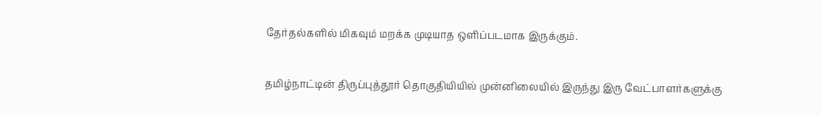தேர்தல்களில் மிகவும் மறக்க முடியாத ஒளிப்படமாக இருக்கும்.

தமிழ்நாட்டின் திருப்புத்தூர் தொகுதியியில் முன்னிலையில் இருந்து இரு வேட்பாளர்களுக்கு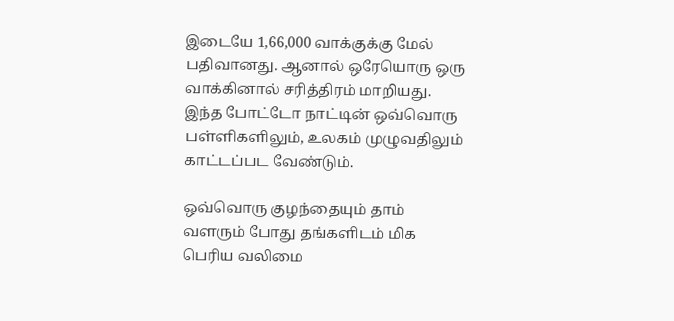இடையே 1,66,000 வாக்குக்கு மேல் பதிவானது. ஆனால் ஒரேயொரு ஒரு வாக்கினால் சரித்திரம் மாறியது. இந்த போட்டோ நாட்டின் ஒவ்வொரு பள்ளிகளிலும், உலகம் முழுவதிலும் காட்டப்பட வேண்டும்.

ஒவ்வொரு குழந்தையும் தாம் வளரும் போது தங்களிடம் மிக பெரிய வலிமை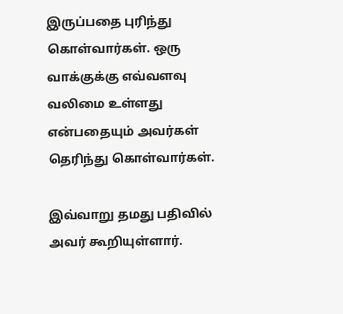இருப்பதை புரிந்து கொள்வார்கள். ஒரு வாக்குக்கு எவ்வளவு வலிமை உள்ளது என்பதையும் அவர்கள் தெரிந்து கொள்வார்கள்.

இவ்வாறு தமது பதிவில் அவர் கூறியுள்ளார்.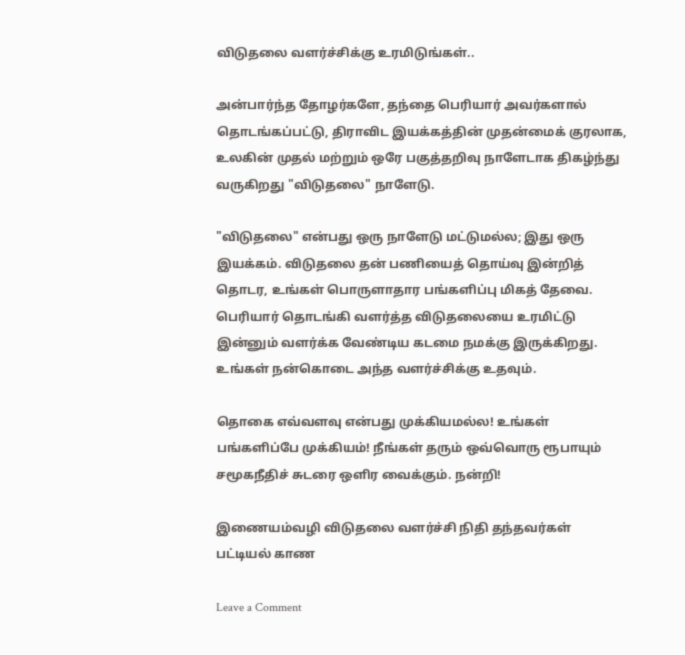விடுதலை வளர்ச்சிக்கு உரமிடுங்கள்..

அன்பார்ந்த தோழர்களே, தந்தை பெரியார் அவர்களால் தொடங்கப்பட்டு, திராவிட இயக்கத்தின் முதன்மைக் குரலாக, உலகின் முதல் மற்றும் ஒரே பகுத்தறிவு நாளேடாக திகழ்ந்து வருகிறது "விடுதலை" நாளேடு.

"விடுதலை" என்பது ஒரு நாளேடு மட்டுமல்ல; இது ஒரு இயக்கம். விடுதலை தன் பணியைத் தொய்வு இன்றித் தொடர, உங்கள் பொருளாதார பங்களிப்பு மிகத் தேவை. பெரியார் தொடங்கி வளர்த்த விடுதலையை உரமிட்டு இன்னும் வளர்க்க வேண்டிய கடமை நமக்கு இருக்கிறது. உங்கள் நன்கொடை அந்த வளர்ச்சிக்கு உதவும்.

தொகை எவ்வளவு என்பது முக்கியமல்ல! உங்கள் பங்களிப்பே முக்கியம்! நீங்கள் தரும் ஒவ்வொரு ரூபாயும் சமூகநீதிச் சுடரை ஒளிர வைக்கும். நன்றி!

இணையம்வழி விடுதலை வளர்ச்சி நிதி தந்தவர்கள் பட்டியல் காண

Leave a Comment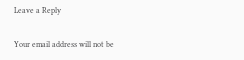Leave a Reply

Your email address will not be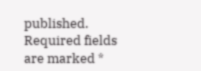published. Required fields are marked *